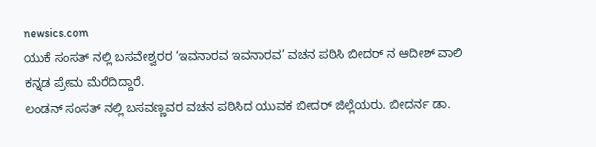newsics.com
ಯುಕೆ ಸಂಸತ್ ನಲ್ಲಿ ಬಸವೇಶ್ವರರ ‘ಇವನಾರವ ಇವನಾರವ’ ವಚನ ಪಠಿಸಿ ಬೀದರ್ ನ ಆದೀಶ್ ವಾಲಿ ಕನ್ನಡ ಪ್ರೇಮ ಮೆರೆದಿದ್ದಾರೆ.
ಲಂಡನ್ ಸಂಸತ್ ನಲ್ಲಿ ಬಸವಣ್ಣವರ ವಚನ ಪಠಿಸಿದ ಯುವಕ ಬೀದರ್ ಜಿಲ್ಲೆಯರು. ಬೀದರ್ನ ಡಾ.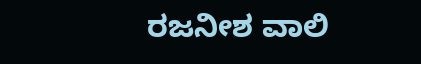ರಜನೀಶ ವಾಲಿ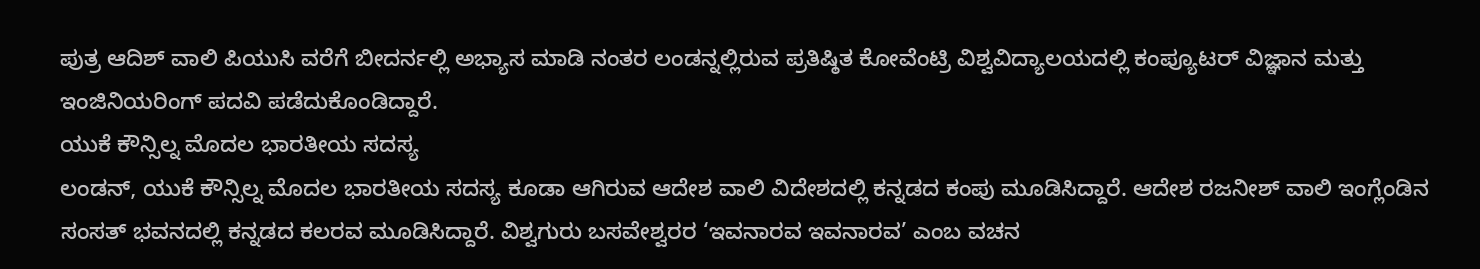ಪುತ್ರ ಆದಿಶ್ ವಾಲಿ ಪಿಯುಸಿ ವರೆಗೆ ಬೀದರ್ನಲ್ಲಿ ಅಭ್ಯಾಸ ಮಾಡಿ ನಂತರ ಲಂಡನ್ನಲ್ಲಿರುವ ಪ್ರತಿಷ್ಠಿತ ಕೋವೆಂಟ್ರಿ ವಿಶ್ವವಿದ್ಯಾಲಯದಲ್ಲಿ ಕಂಪ್ಯೂಟರ್ ವಿಜ್ಞಾನ ಮತ್ತು ಇಂಜಿನಿಯರಿಂಗ್ ಪದವಿ ಪಡೆದುಕೊಂಡಿದ್ದಾರೆ.
ಯುಕೆ ಕೌನ್ಸಿಲ್ನ ಮೊದಲ ಭಾರತೀಯ ಸದಸ್ಯ
ಲಂಡನ್, ಯುಕೆ ಕೌನ್ಸಿಲ್ನ ಮೊದಲ ಭಾರತೀಯ ಸದಸ್ಯ ಕೂಡಾ ಆಗಿರುವ ಆದೇಶ ವಾಲಿ ವಿದೇಶದಲ್ಲಿ ಕನ್ನಡದ ಕಂಪು ಮೂಡಿಸಿದ್ದಾರೆ. ಆದೇಶ ರಜನೀಶ್ ವಾಲಿ ಇಂಗ್ಲೆಂಡಿನ ಸಂಸತ್ ಭವನದಲ್ಲಿ ಕನ್ನಡದ ಕಲರವ ಮೂಡಿಸಿದ್ದಾರೆ. ವಿಶ್ವಗುರು ಬಸವೇಶ್ವರರ ‘ಇವನಾರವ ಇವನಾರವ’ ಎಂಬ ವಚನ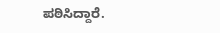ಪಠಿಸಿದ್ದಾರೆ.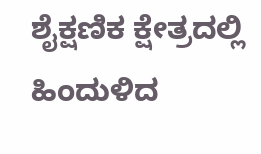ಶೈಕ್ಷಣಿಕ ಕ್ಷೇತ್ರದಲ್ಲಿ ಹಿಂದುಳಿದ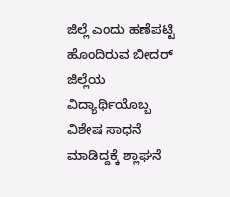ಜಿಲ್ಲೆ ಎಂದು ಹಣೆಪಟ್ಟಿ ಹೊಂದಿರುವ ಬೀದರ್ ಜಿಲ್ಲೆಯ ವಿದ್ಯಾರ್ಥಿಯೊಬ್ಬ ವಿಶೇಷ ಸಾಧನೆ ಮಾಡಿದ್ದಕ್ಕೆ ಶ್ಲಾಘನೆ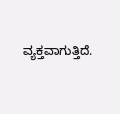ವ್ಯಕ್ತವಾಗುತ್ತಿದೆ.